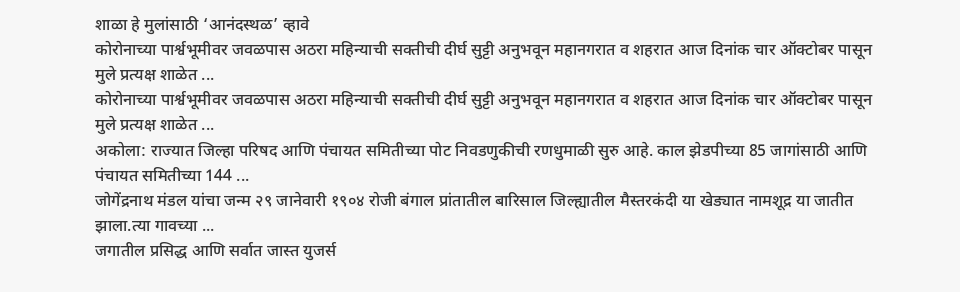शाळा हे मुलांसाठी ‘आनंदस्थळ’ व्हावे
कोरोनाच्या पार्श्वभूमीवर जवळपास अठरा महिन्याची सक्तीची दीर्घ सुट्टी अनुभवून महानगरात व शहरात आज दिनांक चार ऑक्टोबर पासून मुले प्रत्यक्ष शाळेत ...
कोरोनाच्या पार्श्वभूमीवर जवळपास अठरा महिन्याची सक्तीची दीर्घ सुट्टी अनुभवून महानगरात व शहरात आज दिनांक चार ऑक्टोबर पासून मुले प्रत्यक्ष शाळेत ...
अकोला: राज्यात जिल्हा परिषद आणि पंचायत समितीच्या पोट निवडणुकीची रणधुमाळी सुरु आहे. काल झेडपीच्या 85 जागांसाठी आणि पंचायत समितीच्या 144 ...
जोगेंद्रनाथ मंडल यांचा जन्म २९ जानेवारी १९०४ रोजी बंगाल प्रांतातील बारिसाल जिल्ह्यातील मैस्तरकंदी या खेड्यात नामशूद्र या जातीत झाला.त्या गावच्या ...
जगातील प्रसिद्ध आणि सर्वात जास्त युजर्स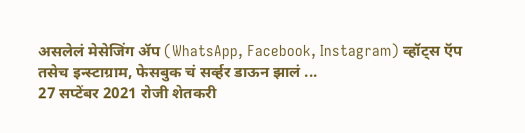असलेलं मेसेजिंग ॲप (WhatsApp, Facebook, Instagram) व्हॉट्स ऍप तसेच इन्स्टाग्राम, फेसबुक चं सर्व्हर डाऊन झालं ...
27 सप्टेंबर 2021 रोजी शेतकरी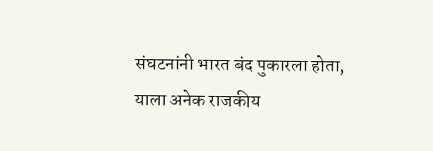संघटनांनी भारत बंद पुकारला होता, याला अनेक राजकीय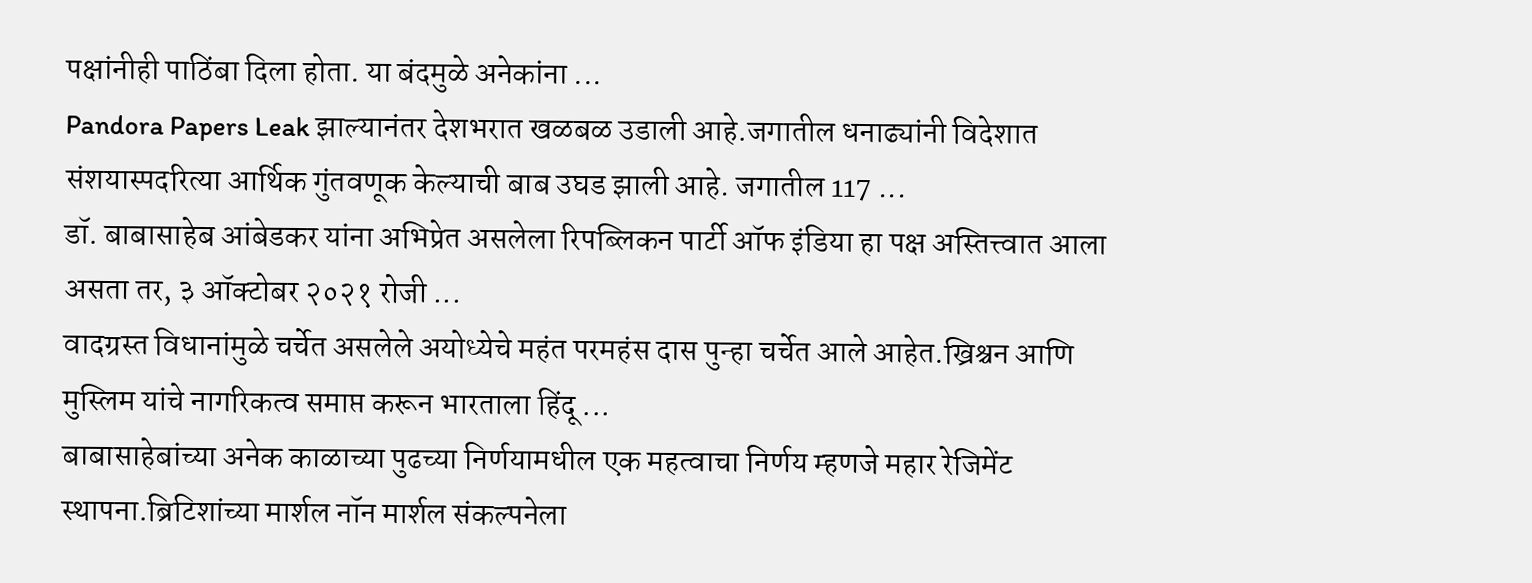पक्षांनीही पाठिंबा दिला होता. या बंदमुळे अनेकांना ...
Pandora Papers Leak झाल्यानंतर देशभरात खळबळ उडाली आहे.जगातील धनाढ्यांनी विदेशात संशयास्पदरित्या आर्थिक गुंतवणूक केल्याची बाब उघड झाली आहे. जगातील 117 ...
डॉ. बाबासाहेब आंबेडकर यांना अभिप्रेत असलेला रिपब्लिकन पार्टी ऑफ इंडिया हा पक्ष अस्तित्त्वात आला असता तर, ३ ऑक्टोबर २०२१ रोजी ...
वादग्रस्त विधानांमुळे चर्चेत असलेले अयोध्येचे महंत परमहंस दास पुन्हा चर्चेत आले आहेत.ख्रिश्चन आणि मुस्लिम यांचे नागरिकत्व समाप्त करून भारताला हिंदू ...
बाबासाहेबांच्या अनेक काळाच्या पुढच्या निर्णयामधील एक महत्वाचा निर्णय म्हणजे महार रेजिमेंट स्थापना.ब्रिटिशांच्या मार्शल नॉन मार्शल संकल्पनेला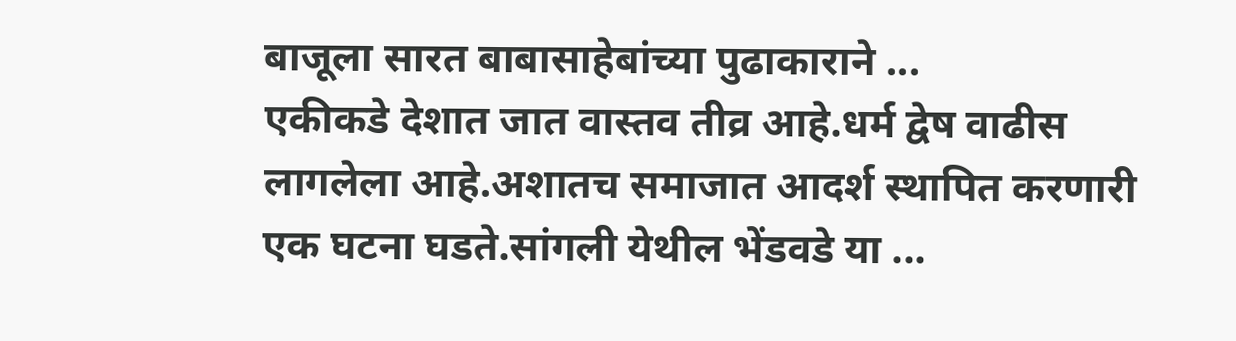बाजूला सारत बाबासाहेबांच्या पुढाकाराने ...
एकीकडे देशात जात वास्तव तीव्र आहे.धर्म द्वेष वाढीस लागलेला आहे.अशातच समाजात आदर्श स्थापित करणारी एक घटना घडते.सांगली येथील भेंडवडे या ...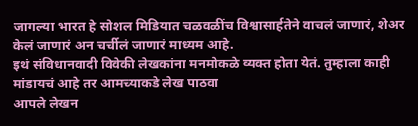जागल्या भारत हे सोशल मिडियात चळवळींच विश्वासार्हतेने वाचलं जाणारं, शेअर केलं जाणारं अन चर्चीलं जाणारं माध्यम आहे.
इथं संविधानवादी विवेकी लेखकांना मनमोकळे व्यक्त होता येतं. तुम्हाला काही मांडायचं आहे तर आमच्याकडे लेख पाठवा
आपले लेखन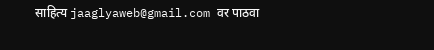साहित्य jaaglyaweb@gmail.com वर पाठवा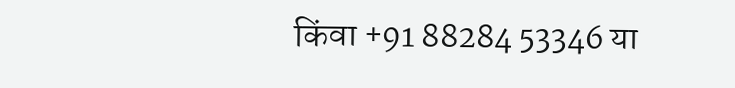किंवा +91 88284 53346 या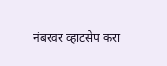नंबरवर व्हाटसेप करा